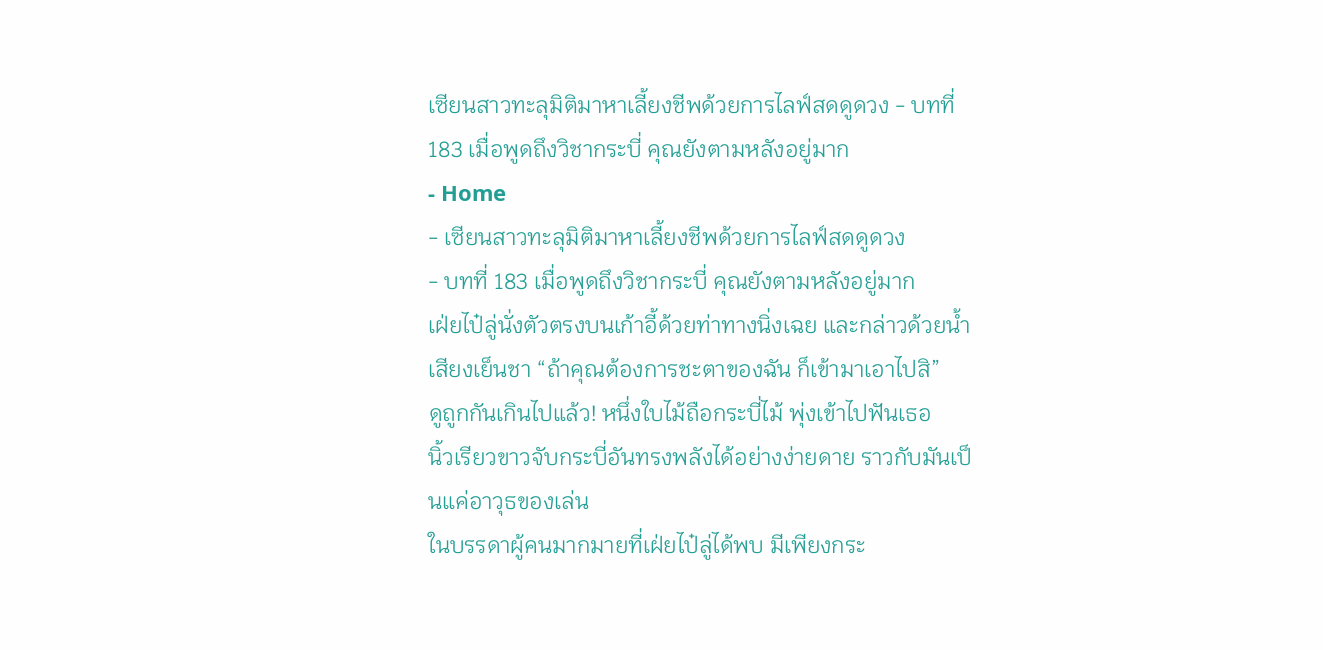เซียนสาวทะลุมิติมาหาเลี้ยงชีพด้วยการไลฟ์สดดูดวง - บทที่ 183 เมื่อพูดถึงวิชากระบี่ คุณยังตามหลังอยู่มาก
- Home
- เซียนสาวทะลุมิติมาหาเลี้ยงชีพด้วยการไลฟ์สดดูดวง
- บทที่ 183 เมื่อพูดถึงวิชากระบี่ คุณยังตามหลังอยู่มาก
เฝ่ยไป๋ลู่นั่งตัวตรงบนเก้าอี้ด้วยท่าทางนิ่งเฉย และกล่าวด้วยน้ำเสียงเย็นชา “ถ้าคุณต้องการชะตาของฉัน ก็เข้ามาเอาไปสิ”
ดูถูกกันเกินไปแล้ว! หนึ่งใบไม้ถือกระบี่ไม้ พุ่งเข้าไปฟันเธอ
นิ้วเรียวขาวจับกระบี่อันทรงพลังได้อย่างง่ายดาย ราวกับมันเป็นแค่อาวุธของเล่น
ในบรรดาผู้คนมากมายที่เฝ่ยไป๋ลู่ได้พบ มีเพียงกระ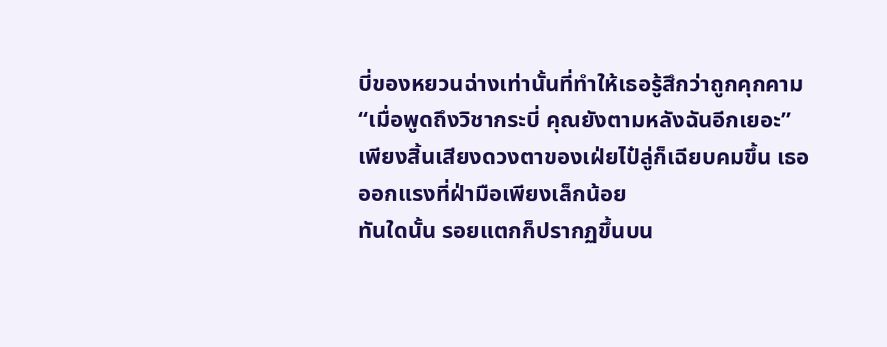บี่ของหยวนฉ่างเท่านั้นที่ทำให้เธอรู้สึกว่าถูกคุกคาม
“เมื่อพูดถึงวิชากระบี่ คุณยังตามหลังฉันอีกเยอะ” เพียงสิ้นเสียงดวงตาของเฝ่ยไป๋ลู่ก็เฉียบคมขึ้น เธอออกแรงที่ฝ่ามือเพียงเล็กน้อย
ทันใดนั้น รอยแตกก็ปรากฏขึ้นบน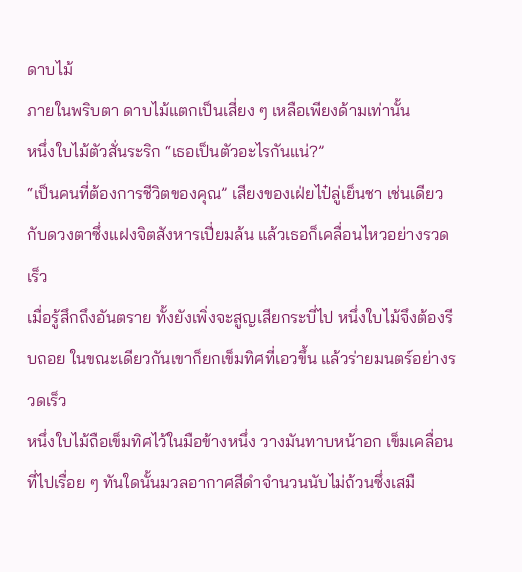ดาบไม้
ภายในพริบตา ดาบไม้แตกเป็นเสี่ยง ๆ เหลือเพียงด้ามเท่านั้น
หนึ่งใบไม้ตัวสั่นระริก “เธอเป็นตัวอะไรกันแน่?”
“เป็นคนที่ต้องการชีวิตของคุณ” เสียงของเฝ่ยไป๋ลู่เย็นชา เช่นเดียวกับดวงตาซึ่งแฝงจิตสังหารเปี่ยมล้น แล้วเธอก็เคลื่อนไหวอย่างรวดเร็ว
เมื่อรู้สึกถึงอันตราย ทั้งยังเพิ่งจะสูญเสียกระบี่ไป หนึ่งใบไม้จึงต้องรีบถอย ในขณะเดียวกันเขาก็ยกเข็มทิศที่เอวขึ้น แล้วร่ายมนตร์อย่างรวดเร็ว
หนึ่งใบไม้ถือเข็มทิศไว้ในมือข้างหนึ่ง วางมันทาบหน้าอก เข็มเคลื่อนที่ไปเรื่อย ๆ ทันใดนั้นมวลอากาศสีดำจำนวนนับไม่ถ้วนซึ่งเสมื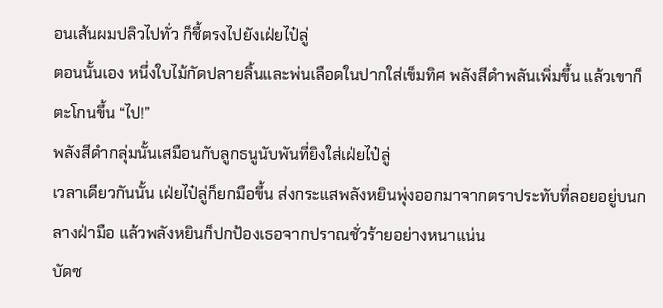อนเส้นผมปลิวไปทั่ว ก็ชี้ตรงไปยังเฝ่ยไป๋ลู่
ตอนนั้นเอง หนึ่งใบไม้กัดปลายลิ้นและพ่นเลือดในปากใส่เข็มทิศ พลังสีดำพลันเพิ่มขึ้น แล้วเขาก็ตะโกนขึ้น “ไป!”
พลังสีดำกลุ่มนั้นเสมือนกับลูกธนูนับพันที่ยิงใส่เฝ่ยไป๋ลู่
เวลาเดียวกันนั้น เฝ่ยไป๋ลู่ก็ยกมือขึ้น ส่งกระแสพลังหยินพุ่งออกมาจากตราประทับที่ลอยอยู่บนกลางฝ่ามือ แล้วพลังหยินก็ปกป้องเธอจากปราณชั่วร้ายอย่างหนาแน่น
บัดซ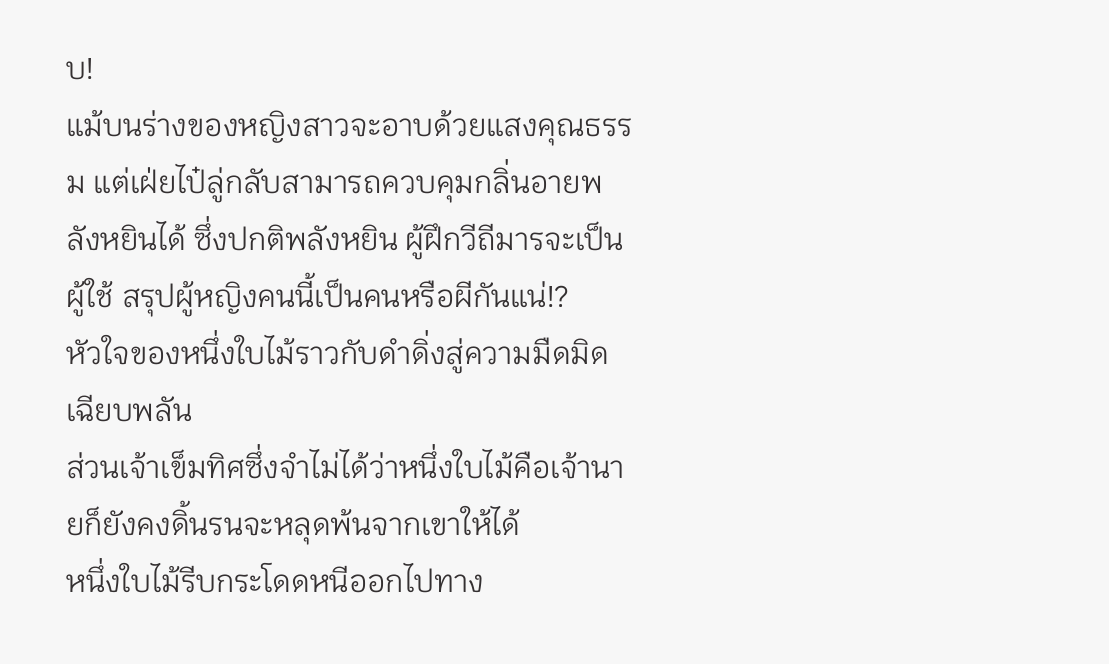บ!
แม้บนร่างของหญิงสาวจะอาบด้วยแสงคุณธรรม แต่เฝ่ยไป๋ลู่กลับสามารถควบคุมกลิ่นอายพลังหยินได้ ซึ่งปกติพลังหยิน ผู้ฝึกวีถีมารจะเป็นผู้ใช้ สรุปผู้หญิงคนนี้เป็นคนหรือผีกันแน่!?
หัวใจของหนึ่งใบไม้ราวกับดำดิ่งสู่ความมืดมิดเฉียบพลัน
ส่วนเจ้าเข็มทิศซึ่งจำไม่ได้ว่าหนึ่งใบไม้คือเจ้านายก็ยังคงดิ้นรนจะหลุดพ้นจากเขาให้ได้
หนึ่งใบไม้รีบกระโดดหนีออกไปทาง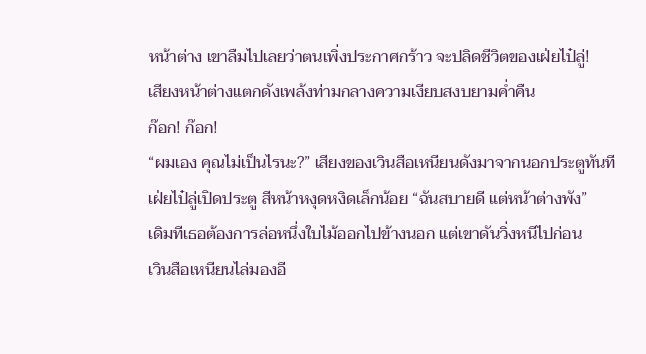หน้าต่าง เขาลืมไปเลยว่าตนเพิ่งประกาศกร้าว จะปลิดชีวิตของเฝ่ยไป๋ลู่!
เสียงหน้าต่างแตกดังเพล้งท่ามกลางความเงียบสงบยามค่ำคืน
ก๊อก! ก๊อก!
“ผมเอง คุณไม่เป็นไรนะ?” เสียงของเวินสือเหนียนดังมาจากนอกประตูทันที
เฝ่ยไป๋ลู่เปิดประตู สีหน้าหงุดหงิดเล็กน้อย “ฉันสบายดี แต่หน้าต่างพัง”
เดิมทีเธอต้องการล่อหนึ่งใบไม้ออกไปข้างนอก แต่เขาดันวิ่งหนีไปก่อน
เวินสือเหนียนไล่มองอี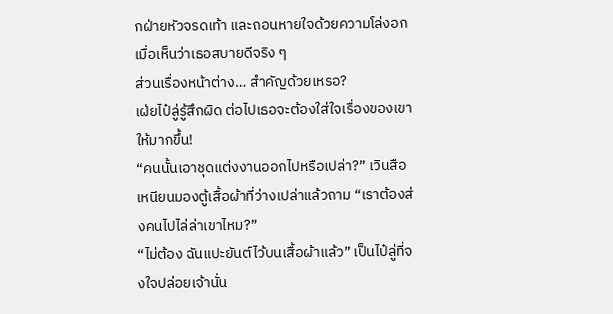กฝ่ายหัวจรดเท้า และถอนหายใจด้วยความโล่งอกเมื่อเห็นว่าเธอสบายดีจริง ๆ
ส่วนเรื่องหน้าต่าง… สำคัญด้วยเหรอ?
เฝ่ยไป๋ลู่รู้สึกผิด ต่อไปเธอจะต้องใส่ใจเรื่องของเขาให้มากขึ้น!
“คนนั้นเอาชุดแต่งงานออกไปหรือเปล่า?” เวินสือเหนียนมองตู้เสื้อผ้าที่ว่างเปล่าแล้วถาม “เราต้องส่งคนไปไล่ล่าเขาไหม?”
“ไม่ต้อง ฉันแปะยันต์ไว้บนเสื้อผ้าแล้ว” เป็นไป๋ลู่ที่จงใจปล่อยเจ้านั่น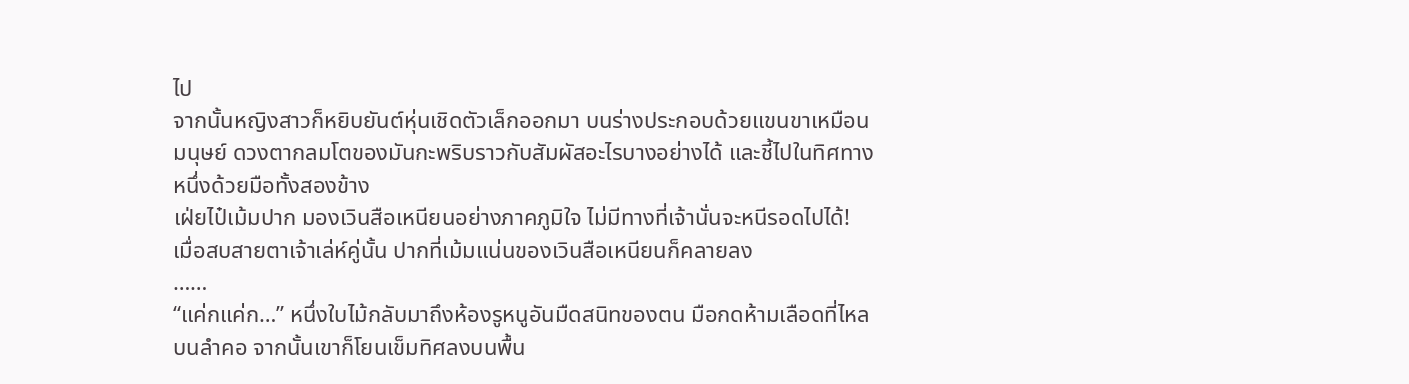ไป
จากนั้นหญิงสาวก็หยิบยันต์หุ่นเชิดตัวเล็กออกมา บนร่างประกอบด้วยแขนขาเหมือนมนุษย์ ดวงตากลมโตของมันกะพริบราวกับสัมผัสอะไรบางอย่างได้ และชี้ไปในทิศทางหนึ่งด้วยมือทั้งสองข้าง
เฝ่ยไป๋เม้มปาก มองเวินสือเหนียนอย่างภาคภูมิใจ ไม่มีทางที่เจ้านั่นจะหนีรอดไปได้!
เมื่อสบสายตาเจ้าเล่ห์คู่นั้น ปากที่เม้มแน่นของเวินสือเหนียนก็คลายลง
……
“แค่กแค่ก…” หนึ่งใบไม้กลับมาถึงห้องรูหนูอันมืดสนิทของตน มือกดห้ามเลือดที่ไหลบนลำคอ จากนั้นเขาก็โยนเข็มทิศลงบนพื้น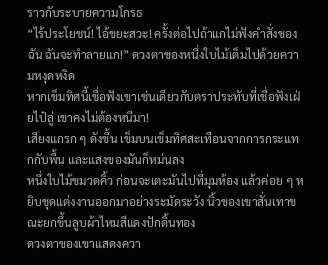ราวกับระบายความโกรธ
“ไร้ประโยชน์! ไอ้ขยะสวะ! ครั้งต่อไปถ้าแกไม่ฟังคำสั่งของฉัน ฉันจะทำลายแก!” ดวงตาของหนึ่งใบไม้เต็มไปด้วยความหงุดหงิด
หากเข็มทิศนี้เชื่อฟังเขาเช่นเดียวกับตราประทับที่เชื่อฟังเฝ่ยไป๋ลู่ เขาคงไม่ต้องหนีมา!
เสียงแกรก ๆ ดังขึ้น เข็มบนเข็มทิศสะเทือนจากการกระแทกกับพื้น และแสงของมันก็หม่นลง
หนึ่งใบไม้ขมวดคิ้ว ก่อนจะเตะมันไปที่มุมห้อง แล้วค่อย ๆ หยิบชุดแต่งงานออกมาอย่างระมัดระวัง นิ้วของเขาสั่นเทาขณะยกขึ้นลูบผ้าไหมสีแดงปักดิ้นทอง
ดวงตาของเขาแสดงควา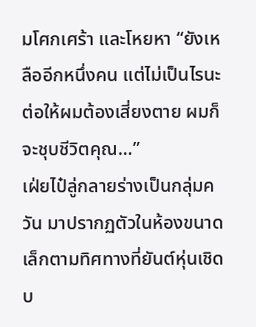มโศกเศร้า และโหยหา “ยังเหลืออีกหนึ่งคน แต่ไม่เป็นไรนะ ต่อให้ผมต้องเสี่ยงตาย ผมก็จะชุบชีวิตคุณ…”
เฝ่ยไป๋ลู่กลายร่างเป็นกลุ่มควัน มาปรากฏตัวในห้องขนาดเล็กตามทิศทางที่ยันต์หุ่นเชิดบ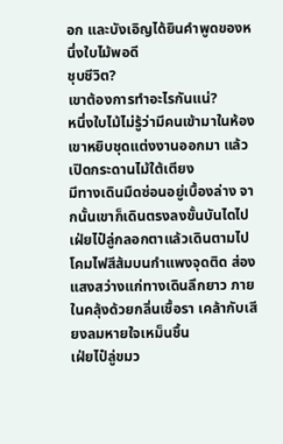อก และบังเอิญได้ยินคำพูดของหนึ่งใบไม้พอดี
ชุบชีวิต?
เขาต้องการทำอะไรกันแน่?
หนึ่งใบไม้ไม่รู้ว่ามีคนเข้ามาในห้อง เขาหยิบชุดแต่งงานออกมา แล้วเปิดกระดานไม้ใต้เตียง
มีทางเดินมืดซ่อนอยู่เบื้องล่าง จากนั้นเขาก็เดินตรงลงขั้นบันไดไป
เฝ่ยไป๋ลู่กลอกตาแล้วเดินตามไป
โคมไฟสีส้มบนกำแพงจุดติด ส่องแสงสว่างแก่ทางเดินลึกยาว ภายในคลุ้งด้วยกลิ่นเชื้อรา เคล้ากับเสียงลมหายใจเหม็นชื้น
เฝ่ยไป๋ลู่ขมว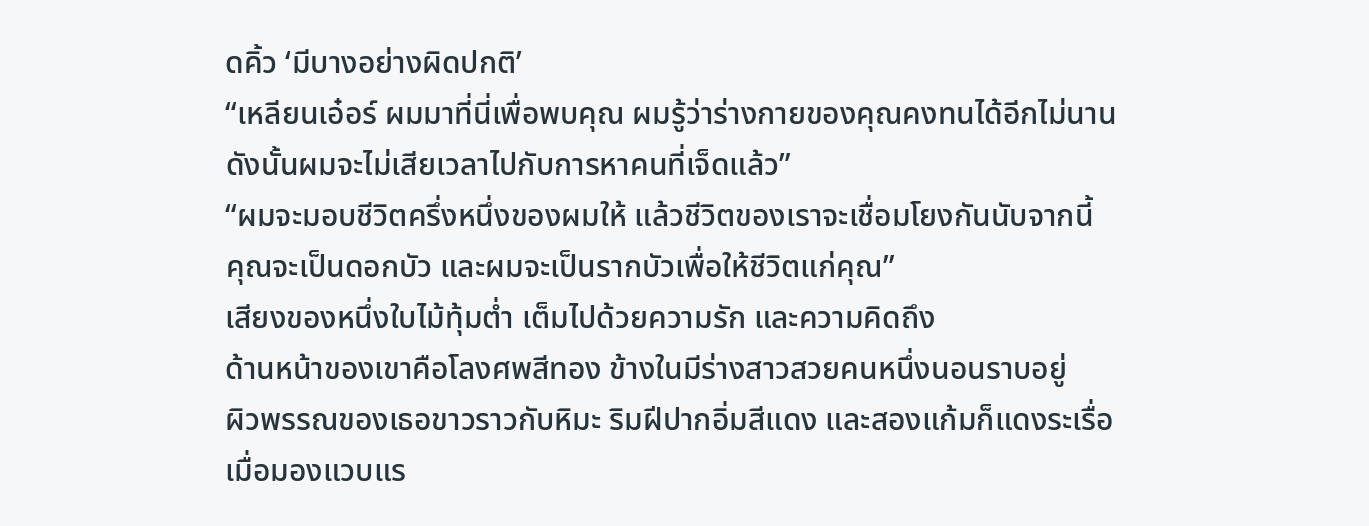ดคิ้ว ‘มีบางอย่างผิดปกติ’
“เหลียนเอ๋อร์ ผมมาที่นี่เพื่อพบคุณ ผมรู้ว่าร่างกายของคุณคงทนได้อีกไม่นาน ดังนั้นผมจะไม่เสียเวลาไปกับการหาคนที่เจ็ดแล้ว”
“ผมจะมอบชีวิตครึ่งหนึ่งของผมให้ แล้วชีวิตของเราจะเชื่อมโยงกันนับจากนี้ คุณจะเป็นดอกบัว และผมจะเป็นรากบัวเพื่อให้ชีวิตแก่คุณ”
เสียงของหนึ่งใบไม้ทุ้มต่ำ เต็มไปด้วยความรัก และความคิดถึง
ด้านหน้าของเขาคือโลงศพสีทอง ข้างในมีร่างสาวสวยคนหนึ่งนอนราบอยู่
ผิวพรรณของเธอขาวราวกับหิมะ ริมฝีปากอิ่มสีแดง และสองแก้มก็แดงระเรื่อ
เมื่อมองแวบแร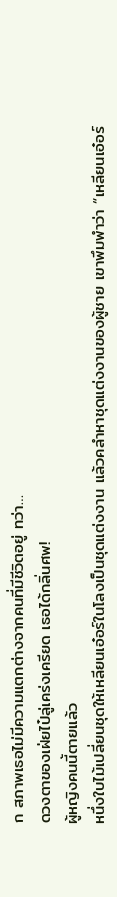ก สภาพเธอไม่มีความแตกต่างจากคนที่มีชีวิตอยู่ ทว่า…
ดวงตาของเฝ่ยไป๋ลู่เคร่งเครียด เธอได้กลิ่นศพ!
ผู้หญิงคนนี้ตายแล้ว
หนึ่งใบไม้เปลี่ยนชุดให้เหลียนเอ๋อร์ในโลงเป็นชุดแต่งงาน แล้วคลำหาชุดแต่งงานของผู้ชาย เขาพึมพำว่า “เหลียนเอ๋อร์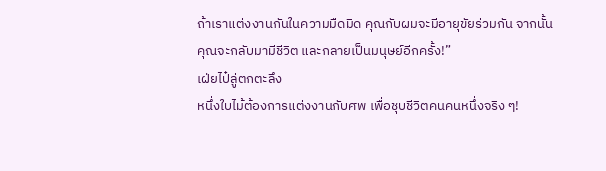ถ้าเราแต่งงานกันในความมืดมิด คุณกับผมจะมีอายุขัยร่วมกัน จากนั้นคุณจะกลับมามีชีวิต และกลายเป็นมนุษย์อีกครั้ง!”
เฝ่ยไป๋ลู่ตกตะลึง
หนึ่งใบไม้ต้องการแต่งงานกับศพ เพื่อชุบชีวิตคนคนหนึ่งจริง ๆ!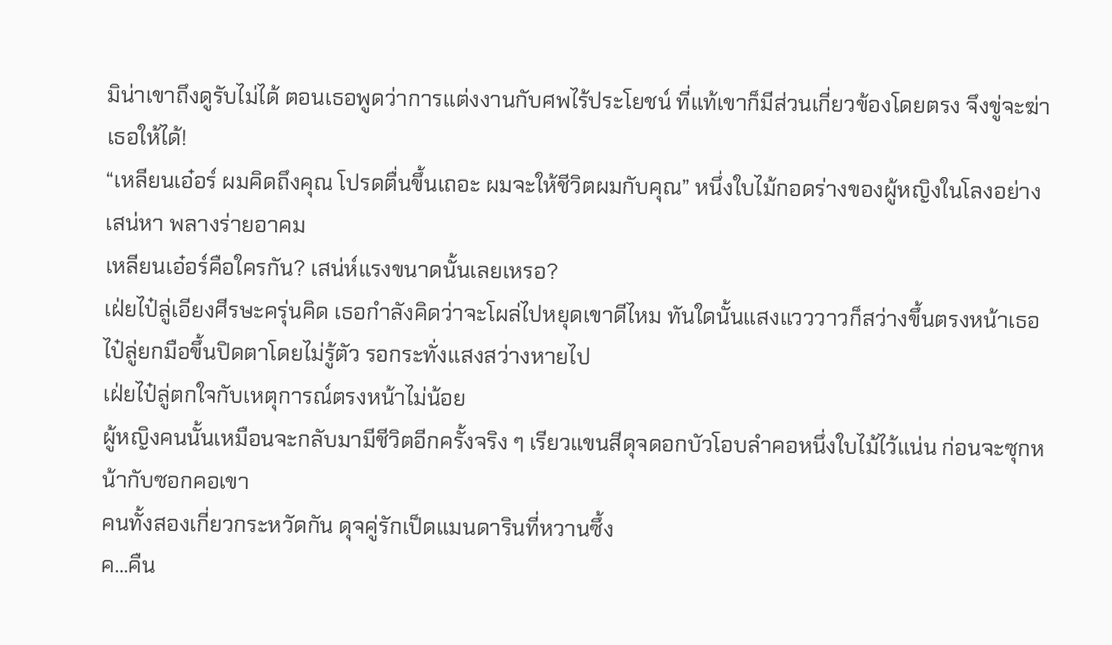มิน่าเขาถึงดูรับไม่ได้ ตอนเธอพูดว่าการแต่งงานกับศพไร้ประโยชน์ ที่แท้เขาก็มีส่วนเกี่ยวข้องโดยตรง จึงขู่จะฆ่าเธอให้ได้!
“เหลียนเอ๋อร์ ผมคิดถึงคุณ โปรดตื่นขึ้นเถอะ ผมจะให้ชีวิตผมกับคุณ” หนึ่งใบไม้กอดร่างของผู้หญิงในโลงอย่างเสน่หา พลางร่ายอาคม
เหลียนเอ๋อร์คือใครกัน? เสน่ห์แรงขนาดนั้นเลยเหรอ?
เฝ่ยไป๋ลู่เอียงศีรษะครุ่นคิด เธอกำลังคิดว่าจะโผล่ไปหยุดเขาดีไหม ทันใดนั้นแสงแวววาวก็สว่างขึ้นตรงหน้าเธอ
ไป๋ลู่ยกมือขึ้นปิดตาโดยไม่รู้ตัว รอกระทั่งแสงสว่างหายไป
เฝ่ยไป๋ลู่ตกใจกับเหตุการณ์ตรงหน้าไม่น้อย
ผู้หญิงคนนั้นเหมือนจะกลับมามีชีวิตอีกครั้งจริง ๆ เรียวแขนสีดุจดอกบัวโอบลำคอหนึ่งใบไม้ไว้แน่น ก่อนจะซุกหน้ากับซอกคอเขา
คนทั้งสองเกี่ยวกระหวัดกัน ดุจคู่รักเป็ดแมนดารินที่หวานซึ้ง
ค…คืน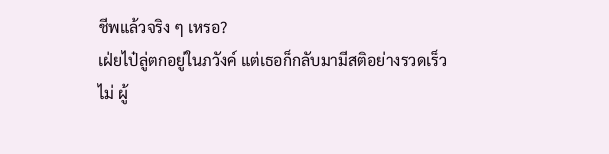ชีพแล้วจริง ๆ เหรอ?
เฝ่ยไป๋ลู่ตกอยู่ในภวังค์ แต่เธอก็กลับมามีสติอย่างรวดเร็ว
ไม่ ผู้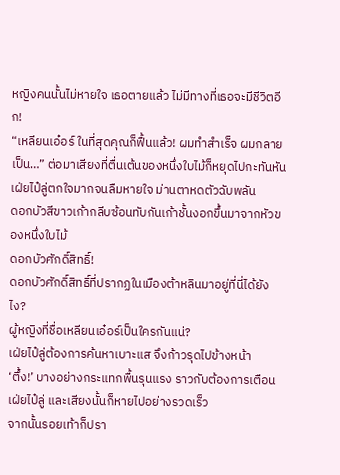หญิงคนนั้นไม่หายใจ เธอตายแล้ว ไม่มีทางที่เธอจะมีชีวิตอีก!
“เหลียนเอ๋อร์ ในที่สุดคุณก็ฟื้นแล้ว! ผมทำสำเร็จ ผมกลายเป็น…” ต่อมาเสียงที่ตื่นเต้นของหนึ่งใบไม้ก็หยุดไปกะทันหัน
เฝ่ยไป๋ลู่ตกใจมากจนลืมหายใจ ม่านตาหดตัวฉับพลัน
ดอกบัวสีขาวเก้ากลีบซ้อนทับกันเก้าชั้นงอกขึ้นมาจากหัวของหนึ่งใบไม้
ดอกบัวศักดิ์สิทธิ์!
ดอกบัวศักดิ์สิทธิ์ที่ปรากฏในเมืองต้าหลินมาอยู่ที่นี่ได้ยังไง?
ผู้หญิงที่ชื่อเหลียนเอ๋อร์เป็นใครกันแน่?
เฝ่ยไป๋ลู่ต้องการค้นหาเบาะแส จึงก้าวรุดไปข้างหน้า
‘ตึ้ง!’ บางอย่างกระแทกพื้นรุนแรง ราวกับต้องการเตือนเฝ่ยไป๋ลู่ และเสียงนั้นก็หายไปอย่างรวดเร็ว
จากนั้นรอยเท้าก็ปรา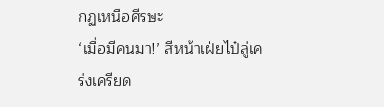กฏเหนือศีรษะ
‘เมื่อมีคนมา!’ สีหน้าเฝ่ยไป๋ลู่เคร่งเครียด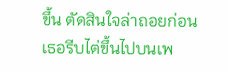ขึ้น ตัดสินใจล่าถอยก่อน เธอรีบไต่ขึ้นไปบนเพ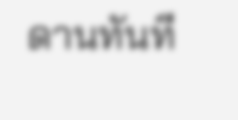ดานทันที